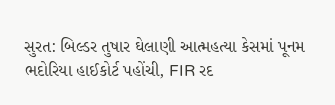સુરત: બિલ્ડર તુષાર ઘેલાણી આત્મહત્યા કેસમાં પૂનમ ભદોરિયા હાઈકોર્ટ પહોંચી, FIR રદ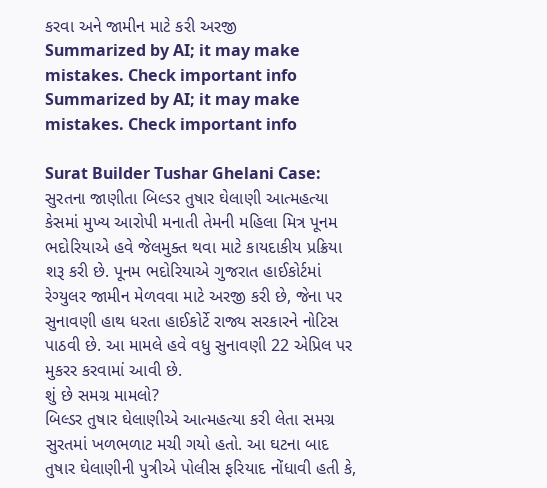કરવા અને જામીન માટે કરી અરજી
Summarized by AI; it may make mistakes. Check important info
Summarized by AI; it may make mistakes. Check important info

Surat Builder Tushar Ghelani Case: સુરતના જાણીતા બિલ્ડર તુષાર ઘેલાણી આત્મહત્યા કેસમાં મુખ્ય આરોપી મનાતી તેમની મહિલા મિત્ર પૂનમ ભદોરિયાએ હવે જેલમુક્ત થવા માટે કાયદાકીય પ્રક્રિયા શરૂ કરી છે. પૂનમ ભદોરિયાએ ગુજરાત હાઈકોર્ટમાં રેગ્યુલર જામીન મેળવવા માટે અરજી કરી છે, જેના પર સુનાવણી હાથ ધરતા હાઈકોર્ટે રાજ્ય સરકારને નોટિસ પાઠવી છે. આ મામલે હવે વધુ સુનાવણી 22 એપ્રિલ પર મુકરર કરવામાં આવી છે.
શું છે સમગ્ર મામલો?
બિલ્ડર તુષાર ઘેલાણીએ આત્મહત્યા કરી લેતા સમગ્ર સુરતમાં ખળભળાટ મચી ગયો હતો. આ ઘટના બાદ તુષાર ઘેલાણીની પુત્રીએ પોલીસ ફરિયાદ નોંધાવી હતી કે,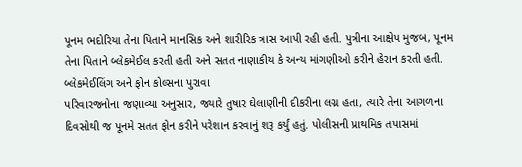પૂનમ ભદોરિયા તેના પિતાને માનસિક અને શારીરિક ત્રાસ આપી રહી હતી. પુત્રીના આક્ષેપ મુજબ, પૂનમ તેના પિતાને બ્લેકમેઈલ કરતી હતી અને સતત નાણાકીય કે અન્ય માંગણીઓ કરીને હેરાન કરતી હતી.
બ્લેકમેઈલિંગ અને ફોન કોલ્સના પુરાવા
પરિવારજનોના જણાવ્યા અનુસાર, જ્યારે તુષાર ઘેલાણીની દીકરીના લગ્ન હતા, ત્યારે તેના આગળના દિવસોથી જ પૂનમે સતત ફોન કરીને પરેશાન કરવાનું શરૂ કર્યું હતું. પોલીસની પ્રાથમિક તપાસમાં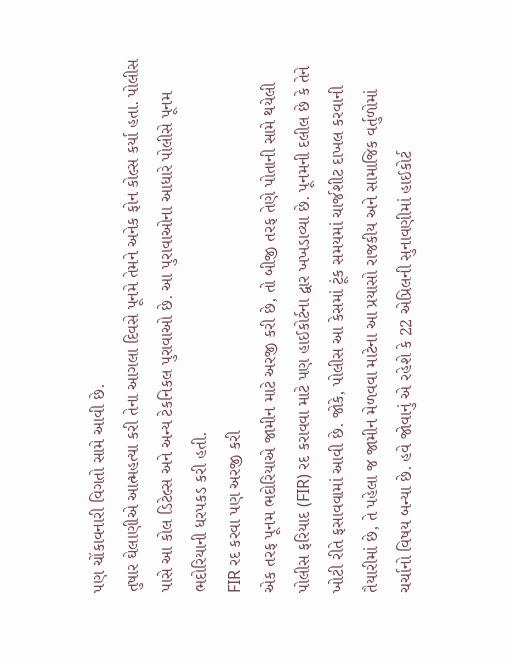પણ ચોંકાવનારી વિગતો સામે આવી છે.
તુષાર ઘેલાણીએ આત્મહત્યા કરી તેના આગલા દિવસે પૂનમે તેમને અનેક ફોન કોલ્સ કર્યા હતા. પોલીસ પાસે આ કોલ ડિટેલ્સ અને અન્ય ટેકનિકલ પુરાવાઓ છે. આ પુરાવાઓના આધારે પોલીસે પૂનમ ભદોરિયાની ધરપકડ કરી હતી.
FIR રદ કરવા પણ અરજી કરી
એક તરફ પૂનમ ભદોરિયાએ જામીન માટે અરજી કરી છે, તો બીજી તરફ તેણે પોતાની સામે થયેલી પોલીસ ફરિયાદ (FIR) રદ કરાવવા માટે પણ હાઈકોર્ટના દ્વાર ખખડાવ્યા છે. પૂનમની દલીલ છે કે તેને ખોટી રીતે ફસાવવામાં આવી છે. જોકે, પોલીસ આ કેસમાં ટૂંક સમયમાં ચાર્જશીટ દાખલ કરવાની તૈયારીમાં છે, તે પહેલા જ જામીન મેળવવા માટેના આ પ્રયાસો રાજકીય અને સામાજિક વર્તુળોમાં ચર્ચાનો વિષય બન્યા છે. હવે જોવાનું એ રહેશે કે 22 એપ્રિલની સુનાવણીમાં હાઈકોર્ટ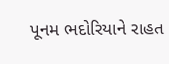પૂનમ ભદોરિયાને રાહત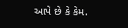આપે છે કે કેમ.